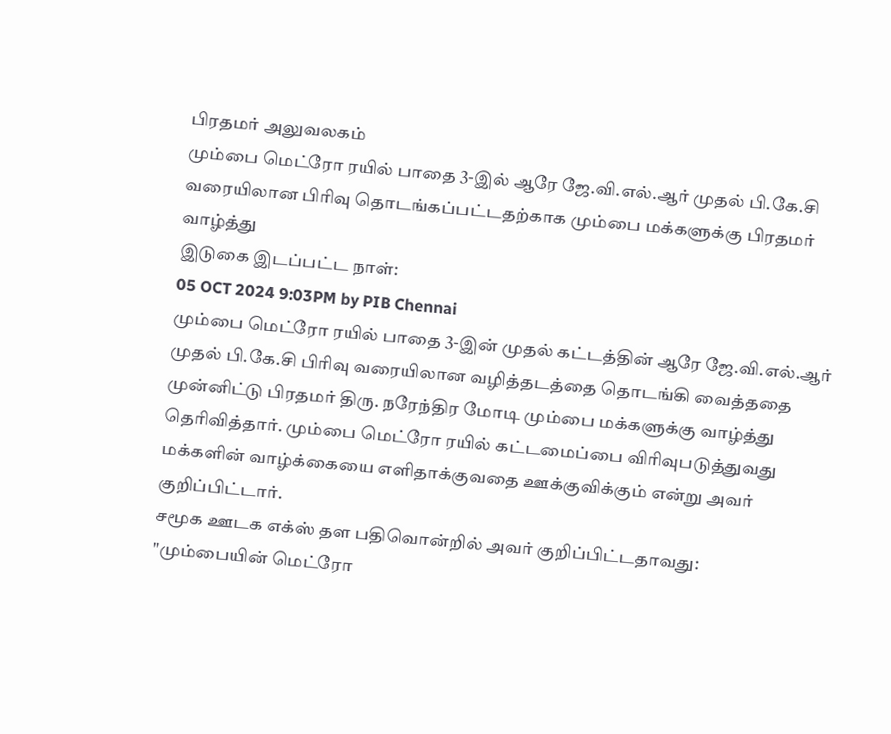பிரதமர் அலுவலகம்
மும்பை மெட்ரோ ரயில் பாதை 3-இல் ஆரே ஜே.வி.எல்.ஆர் முதல் பி.கே.சி வரையிலான பிரிவு தொடங்கப்பட்டதற்காக மும்பை மக்களுக்கு பிரதமர் வாழ்த்து
இடுகை இடப்பட்ட நாள்:
05 OCT 2024 9:03PM by PIB Chennai
மும்பை மெட்ரோ ரயில் பாதை 3-இன் முதல் கட்டத்தின் ஆரே ஜே.வி.எல்.ஆர் முதல் பி.கே.சி பிரிவு வரையிலான வழித்தடத்தை தொடங்கி வைத்ததை முன்னிட்டு பிரதமர் திரு. நரேந்திர மோடி மும்பை மக்களுக்கு வாழ்த்து தெரிவித்தார். மும்பை மெட்ரோ ரயில் கட்டமைப்பை விரிவுபடுத்துவது மக்களின் வாழ்க்கையை எளிதாக்குவதை ஊக்குவிக்கும் என்று அவர் குறிப்பிட்டார்.
சமூக ஊடக எக்ஸ் தள பதிவொன்றில் அவர் குறிப்பிட்டதாவது:
"மும்பையின் மெட்ரோ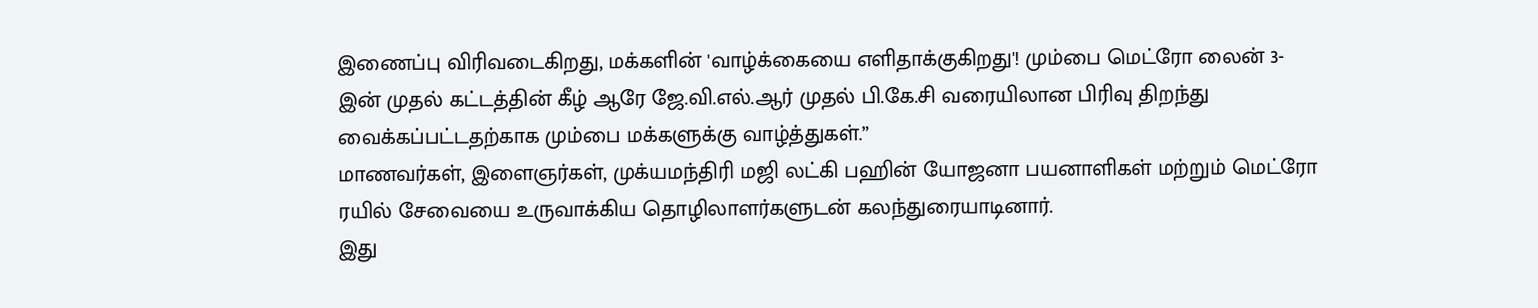இணைப்பு விரிவடைகிறது, மக்களின் 'வாழ்க்கையை எளிதாக்குகிறது'! மும்பை மெட்ரோ லைன் 3-இன் முதல் கட்டத்தின் கீழ் ஆரே ஜே.வி.எல்.ஆர் முதல் பி.கே.சி வரையிலான பிரிவு திறந்து வைக்கப்பட்டதற்காக மும்பை மக்களுக்கு வாழ்த்துகள்.”
மாணவர்கள், இளைஞர்கள், முக்யமந்திரி மஜி லட்கி பஹின் யோஜனா பயனாளிகள் மற்றும் மெட்ரோ ரயில் சேவையை உருவாக்கிய தொழிலாளர்களுடன் கலந்துரையாடினார்.
இது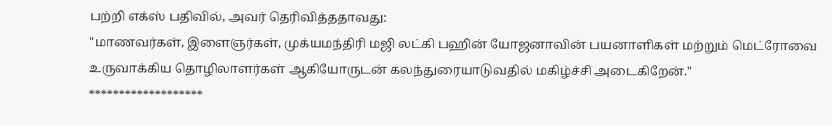பற்றி எக்ஸ் பதிவில், அவர் தெரிவித்ததாவது:
"மாணவர்கள், இளைஞர்கள், முக்யமந்திரி மஜி லட்கி பஹின் யோஜனாவின் பயனாளிகள் மற்றும் மெட்ரோவை உருவாக்கிய தொழிலாளர்கள் ஆகியோருடன் கலந்துரையாடுவதில் மகிழ்ச்சி அடைகிறேன்."
*******************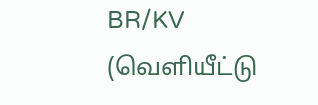BR/KV
(வெளியீட்டு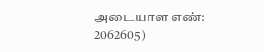அடையாள எண்: 2062605)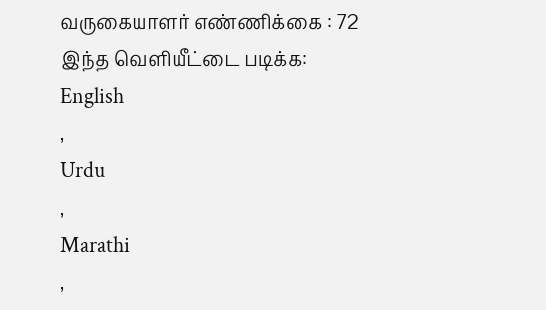வருகையாளர் எண்ணிக்கை : 72
இந்த வெளியீட்டை படிக்க:
English
,
Urdu
,
Marathi
,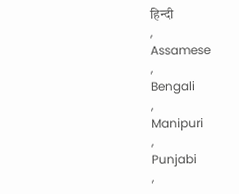हिन्दी
,
Assamese
,
Bengali
,
Manipuri
,
Punjabi
,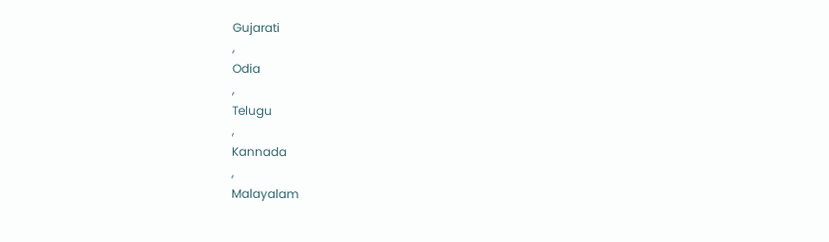Gujarati
,
Odia
,
Telugu
,
Kannada
,
Malayalam